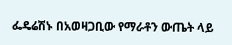ፌዴሬሽኑ በአወዛጋቢው የማራቶን ውጤት ላይ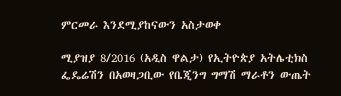ምርመራ እንደሚያከናውን አስታወቀ

ሚያዝያ 8/2016 (አዲስ ዋልታ) የኢትዮጵያ አትሌቲክስ ፌዴሬሽን በአወዛጋቢው የቤጂንግ ግማሽ ማራቶን ውጤት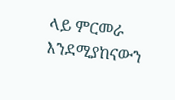ላይ ምርመራ እንደሚያከናውን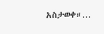አስታወቀ።…